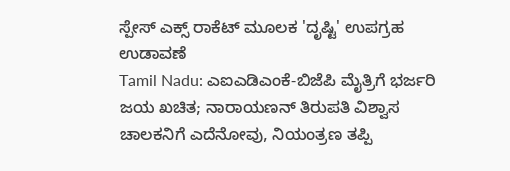ಸ್ಪೇಸ್ ಎಕ್ಸ್ ರಾಕೆಟ್ ಮೂಲಕ 'ದೃಷ್ಟಿ' ಉಪಗ್ರಹ ಉಡಾವಣೆ
Tamil Nadu: ಎಐಎಡಿಎಂಕೆ-ಬಿಜೆಪಿ ಮೈತ್ರಿಗೆ ಭರ್ಜರಿ ಜಯ ಖಚಿತ; ನಾರಾಯಣನ್ ತಿರುಪತಿ ವಿಶ್ವಾಸ
ಚಾಲಕನಿಗೆ ಎದೆನೋವು, ನಿಯಂತ್ರಣ ತಪ್ಪಿ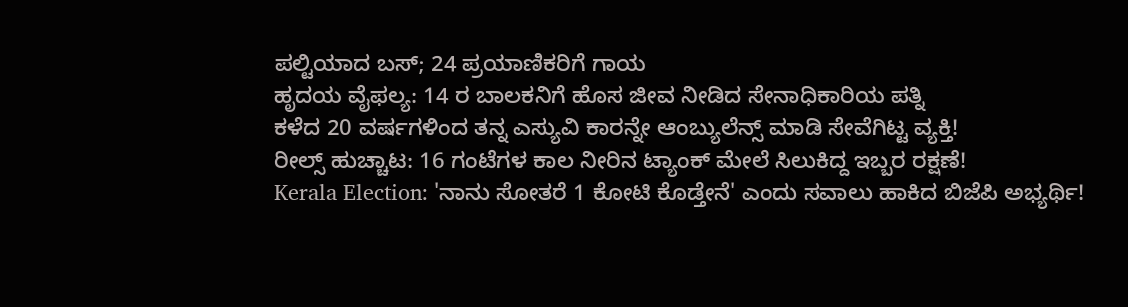ಪಲ್ಟಿಯಾದ ಬಸ್; 24 ಪ್ರಯಾಣಿಕರಿಗೆ ಗಾಯ
ಹೃದಯ ವೈಫಲ್ಯ: 14 ರ ಬಾಲಕನಿಗೆ ಹೊಸ ಜೀವ ನೀಡಿದ ಸೇನಾಧಿಕಾರಿಯ ಪತ್ನಿ
ಕಳೆದ 20 ವರ್ಷಗಳಿಂದ ತನ್ನ ಎಸ್ಯುವಿ ಕಾರನ್ನೇ ಆಂಬ್ಯುಲೆನ್ಸ್ ಮಾಡಿ ಸೇವೆಗಿಟ್ಟ ವ್ಯಕ್ತಿ!
ರೀಲ್ಸ್ ಹುಚ್ಚಾಟ: 16 ಗಂಟೆಗಳ ಕಾಲ ನೀರಿನ ಟ್ಯಾಂಕ್ ಮೇಲೆ ಸಿಲುಕಿದ್ದ ಇಬ್ಬರ ರಕ್ಷಣೆ!
Kerala Election: 'ನಾನು ಸೋತರೆ 1 ಕೋಟಿ ಕೊಡ್ತೇನೆ' ಎಂದು ಸವಾಲು ಹಾಕಿದ ಬಿಜೆಪಿ ಅಭ್ಯರ್ಥಿ!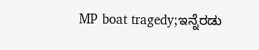MP boat tragedy;ಇನ್ನೆರಡು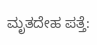ಮೃತದೇಹ ಪತ್ತೆ: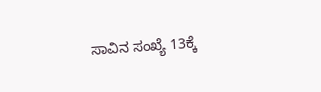ಸಾವಿನ ಸಂಖ್ಯೆ 13ಕ್ಕೆ